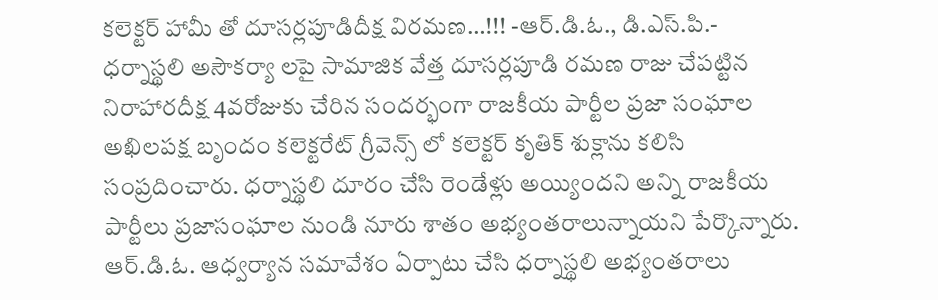కలెక్టర్ హామీ తో దూసర్లపూడిదీక్ష విరమణ…!!! -ఆర్.డి.ఓ., డి.ఎస్.పి.-
ధర్నాస్థలి అసౌకర్యా లపై సామాజిక వేత్త దూసర్లపూడి రమణ రాజు చేపట్టిన నిరాహారదీక్ష 4వరోజుకు చేరిన సందర్భంగా రాజకీయ పార్టీల ప్రజా సంఘాల అఖిలపక్ష బృందం కలెక్టరేట్ గ్రీవెన్స్ లో కలెక్టర్ కృతిక్ శుక్లాను కలిసి సంప్రదించారు. ధర్నాస్థలి దూరం చేసి రెండేళ్లు అయ్యిందని అన్ని రాజకీయ పార్టీలు ప్రజాసంఘాల నుండి నూరు శాతం అభ్యంతరాలున్నాయని పేర్కొన్నారు. ఆర్.డి.ఓ. ఆధ్వర్యాన సమావేశం ఏర్పాటు చేసి ధర్నాస్థలి అభ్యంతరాలు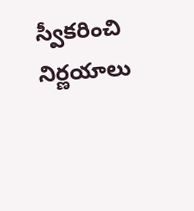స్వీకరించి నిర్ణయాలు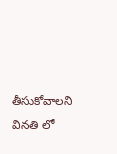తీసుకోవాలని వినతి లో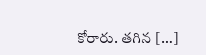కోరారు. తగిన […]